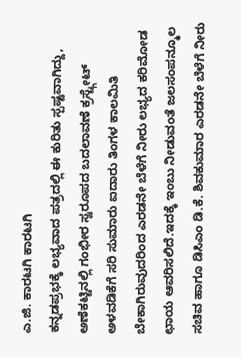ಎ.ಜಿ. ಕಾರಟಗಿ ಕಾರಟಗಿ
ಕನ್ನಡಪ್ರಭಕ್ಕೆ ಲಭ್ಯವಾದ ಪತ್ರದಲ್ಲಿ ಈ ಕುರಿತು ಸ್ಪಷ್ಟವಾಗಿದ್ದು, ಅಣೆಕಟ್ಟಿನಲ್ಲಿ ಗಂಭೀರ ಸ್ವರೂಪದ ಬದಲಾವಣೆ ಕ್ರಸ್ಟ್ಗೇಟ್ ಅಳವಡಿಕೆಗೆ ಸರಿ ಸುಮಾರು ಐದಾರು ತಿಂಗಳ ಕಾಲಮಿತಿ ಬೇಕಾಗಿರುವುದರಿಂದ ಎರಡನೇ ಬೆಳೆಗೆ ನೀರು ಲಭ್ಯದ ಕರಿಮೋಡ ಛಾಯ ಆವರಿಸಲಿದೆ.ಇದಕ್ಕೆ ಇಂಬು ನೀಡುವಂತೆ ಜಲಸಂಪನ್ಮೂಲ ಸಚಿವ ಹಾಗೂ ಡಿಸಿಎಂ ಡಿ.ಕೆ. ಶಿವಕುಮಾರ ಎರಡನೇ ಬೆಳೆಗೆ ನೀರು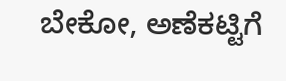ಬೇಕೋ, ಅಣೆಕಟ್ಟಿಗೆ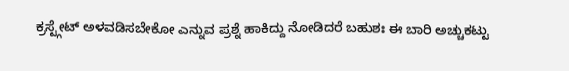ಕ್ರಸ್ಟ್ಗೇಟ್ ಅಳವಡಿಸಬೇಕೋ ಎನ್ನುವ ಪ್ರಶ್ನೆ ಹಾಕಿದ್ದು ನೋಡಿದರೆ ಬಹುಶಃ ಈ ಬಾರಿ ಅಚ್ಚುಕಟ್ಟು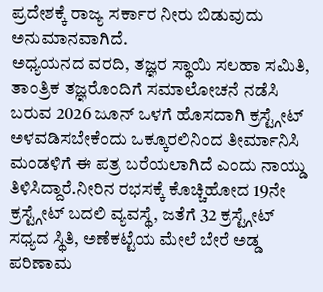ಪ್ರದೇಶಕ್ಕೆ ರಾಜ್ಯ ಸರ್ಕಾರ ನೀರು ಬಿಡುವುದು ಅನುಮಾನವಾಗಿದೆ.
ಅಧ್ಯಯನದ ವರದಿ, ತಜ್ಞರ ಸ್ಥಾಯಿ ಸಲಹಾ ಸಮಿತಿ, ತಾಂತ್ರಿಕ ತಜ್ಞರೊಂದಿಗೆ ಸಮಾಲೋಚನೆ ನಡೆಸಿ ಬರುವ 2026 ಜೂನ್ ಒಳಗೆ ಹೊಸದಾಗಿ ಕ್ರಸ್ಟ್ಗೇಟ್ ಅಳವಡಿಸಬೇಕೆಂದು ಒಕ್ಕೂರಲಿನಿಂದ ತೀರ್ಮಾನಿಸಿ ಮಂಡಳಿಗೆ ಈ ಪತ್ರ ಬರೆಯಲಾಗಿದೆ ಎಂದು ನಾಯ್ಡು ತಿಳಿಸಿದ್ದಾರೆ.ನೀರಿನ ರಭಸಕ್ಕೆ ಕೊಚ್ಚಿಹೋದ 19ನೇ ಕ್ರಸ್ಟ್ಗೇಟ್ ಬದಲಿ ವ್ಯವಸ್ಥೆ, ಜತೆಗೆ 32 ಕ್ರಸ್ಟ್ಗೇಟ್ ಸಧ್ಯದ ಸ್ಥಿತಿ, ಅಣೆಕಟ್ಟೆಯ ಮೇಲೆ ಬೇರೆ ಅಡ್ಡ ಪರಿಣಾಮ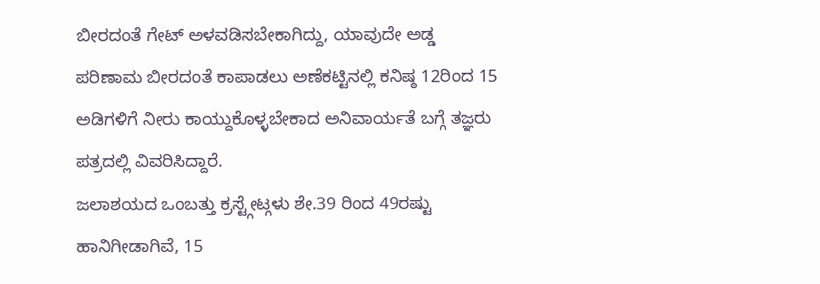ಬೀರದಂತೆ ಗೇಟ್ ಅಳವಡಿಸಬೇಕಾಗಿದ್ದು, ಯಾವುದೇ ಅಡ್ಡ ಪರಿಣಾಮ ಬೀರದಂತೆ ಕಾಪಾಡಲು ಅಣೆಕಟ್ಟಿನಲ್ಲಿ ಕನಿಷ್ಠ 12ರಿಂದ 15 ಅಡಿಗಳಿಗೆ ನೀರು ಕಾಯ್ದುಕೊಳ್ಳಬೇಕಾದ ಅನಿವಾರ್ಯತೆ ಬಗ್ಗೆ ತಜ್ಞರು ಪತ್ರದಲ್ಲಿ ವಿವರಿಸಿದ್ದಾರೆ.
ಜಲಾಶಯದ ಒಂಬತ್ತು ಕ್ರಸ್ಟ್ಗೇಟ್ಗಳು ಶೇ.39 ರಿಂದ 49ರಷ್ಟು ಹಾನಿಗೀಡಾಗಿವೆ, 15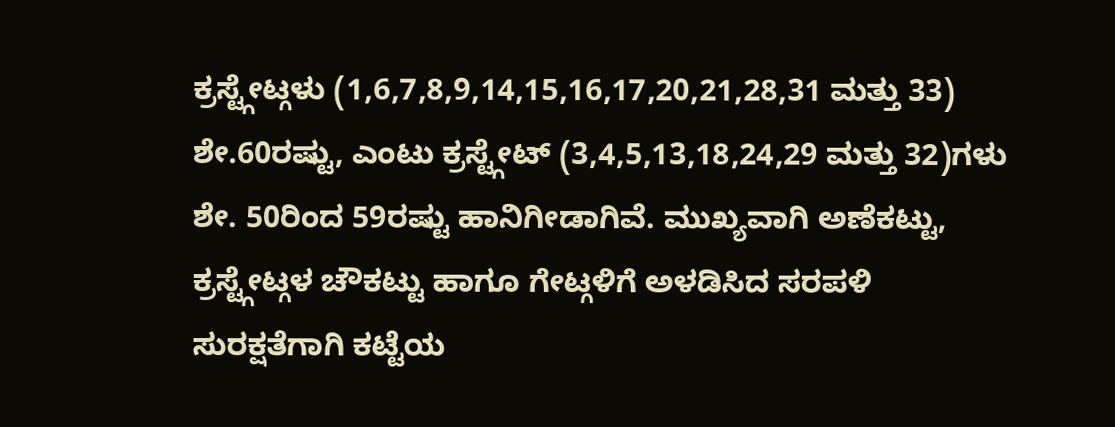ಕ್ರಸ್ಟ್ಗೇಟ್ಗಳು (1,6,7,8,9,14,15,16,17,20,21,28,31 ಮತ್ತು 33) ಶೇ.60ರಷ್ಟು, ಎಂಟು ಕ್ರಸ್ಟ್ಗೇಟ್ (3,4,5,13,18,24,29 ಮತ್ತು 32)ಗಳು ಶೇ. 50ರಿಂದ 59ರಷ್ಟು ಹಾನಿಗೀಡಾಗಿವೆ. ಮುಖ್ಯವಾಗಿ ಅಣೆಕಟ್ಟು, ಕ್ರಸ್ಟ್ಗೇಟ್ಗಳ ಚೌಕಟ್ಟು ಹಾಗೂ ಗೇಟ್ಗಳಿಗೆ ಅಳಡಿಸಿದ ಸರಪಳಿ ಸುರಕ್ಷತೆಗಾಗಿ ಕಟ್ಟೆಯ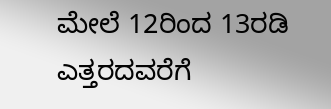ಮೇಲೆ 12ರಿಂದ 13ರಡಿ ಎತ್ತರದವರೆಗೆ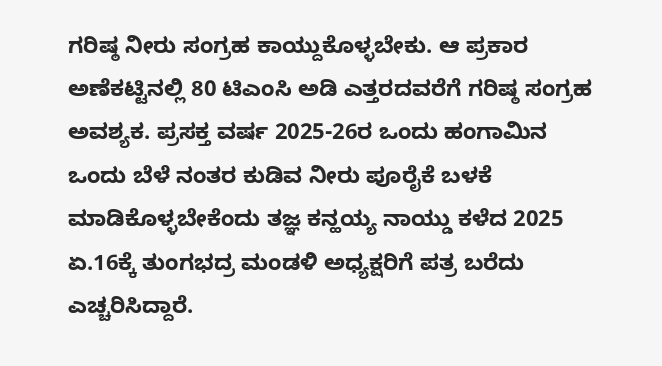ಗರಿಷ್ಠ ನೀರು ಸಂಗ್ರಹ ಕಾಯ್ದುಕೊಳ್ಳಬೇಕು. ಆ ಪ್ರಕಾರ ಅಣೆಕಟ್ಟಿನಲ್ಲಿ 80 ಟಿಎಂಸಿ ಅಡಿ ಎತ್ತರದವರೆಗೆ ಗರಿಷ್ಠ ಸಂಗ್ರಹ ಅವಶ್ಯಕ. ಪ್ರಸಕ್ತ ವರ್ಷ 2025-26ರ ಒಂದು ಹಂಗಾಮಿನ ಒಂದು ಬೆಳೆ ನಂತರ ಕುಡಿವ ನೀರು ಪೂರೈಕೆ ಬಳಕೆ ಮಾಡಿಕೊಳ್ಳಬೇಕೆಂದು ತಜ್ಞ ಕನ್ಹಯ್ಯ ನಾಯ್ಡು ಕಳೆದ 2025 ಏ.16ಕ್ಕೆ ತುಂಗಭದ್ರ ಮಂಡಳಿ ಅಧ್ಯಕ್ಷರಿಗೆ ಪತ್ರ ಬರೆದು ಎಚ್ಚರಿಸಿದ್ದಾರೆ.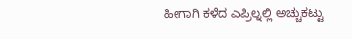ಹೀಗಾಗಿ ಕಳೆದ ಎಪ್ರಿಲ್ನಲ್ಲಿ ಅಚ್ಚುಕಟ್ಟು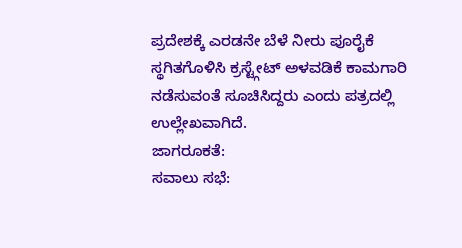ಪ್ರದೇಶಕ್ಕೆ ಎರಡನೇ ಬೆಳೆ ನೀರು ಪೂರೈಕೆ ಸ್ಥಗಿತಗೊಳಿಸಿ ಕ್ರಸ್ಟ್ಗೇಟ್ ಅಳವಡಿಕೆ ಕಾಮಗಾರಿ ನಡೆಸುವಂತೆ ಸೂಚಿಸಿದ್ದರು ಎಂದು ಪತ್ರದಲ್ಲಿ ಉಲ್ಲೇಖವಾಗಿದೆ.
ಜಾಗರೂಕತೆ:
ಸವಾಲು ಸಭೆ: